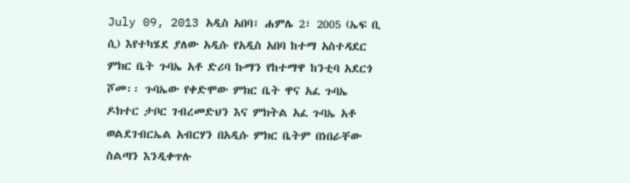July 09, 2013 አዲስ አበባ፣ ሐምሌ 2፣ 2005 (ኤፍ ቢ ሲ) እየተካሄደ ያለው አዲሱ የአዲስ አበባ ከተማ አስተዳደር ምክር ቤት ጉባኤ አቶ ድሪባ ኩማን የከተማዋ ከንቲባ አደርጎ ሾመ፡፡ ጉባኤው የቀድሞው ምክር ቤት ዋና አፈ ጉባኤ ዶክተር ታቦር ገብረመድህን እና ምክትል አፈ ጉባኤ አቶ ወልደገብርኤል አብርሃን በአዲሱ ምክር ቤትም በነበራቸው ስልጣን እንዲቀጥሉ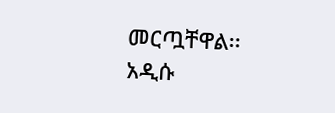መርጧቸዋል፡፡ አዲሱ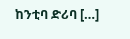ከንቲባ ድሪባ […]